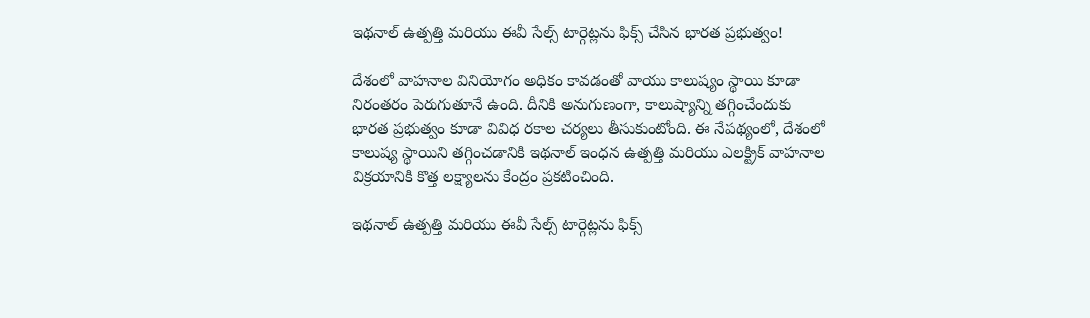ఇథనాల్ ఉత్పత్తి మరియు ఈవీ సేల్స్ టార్గెట్లను ఫిక్స్ చేసిన భారత ప్రభుత్వం!

దేశంలో వాహనాల వినియోగం అధికం కావడంతో వాయు కాలుష్యం స్థాయి కూడా నిరంతరం పెరుగుతూనే ఉంది. దీనికి అనుగుణంగా, కాలుష్యాన్ని తగ్గించేందుకు భారత ప్రభుత్వం కూడా వివిధ రకాల చర్యలు తీసుకుంటోంది. ఈ నేపథ్యంలో, దేశంలో కాలుష్య స్థాయిని తగ్గించడానికి ఇథనాల్ ఇంధన ఉత్పత్తి మరియు ఎలక్ట్రిక్ వాహనాల విక్రయానికి కొత్త లక్ష్యాలను కేంద్రం ప్రకటించింది.

ఇథనాల్ ఉత్పత్తి మరియు ఈవీ సేల్స్ టార్గెట్లను ఫిక్స్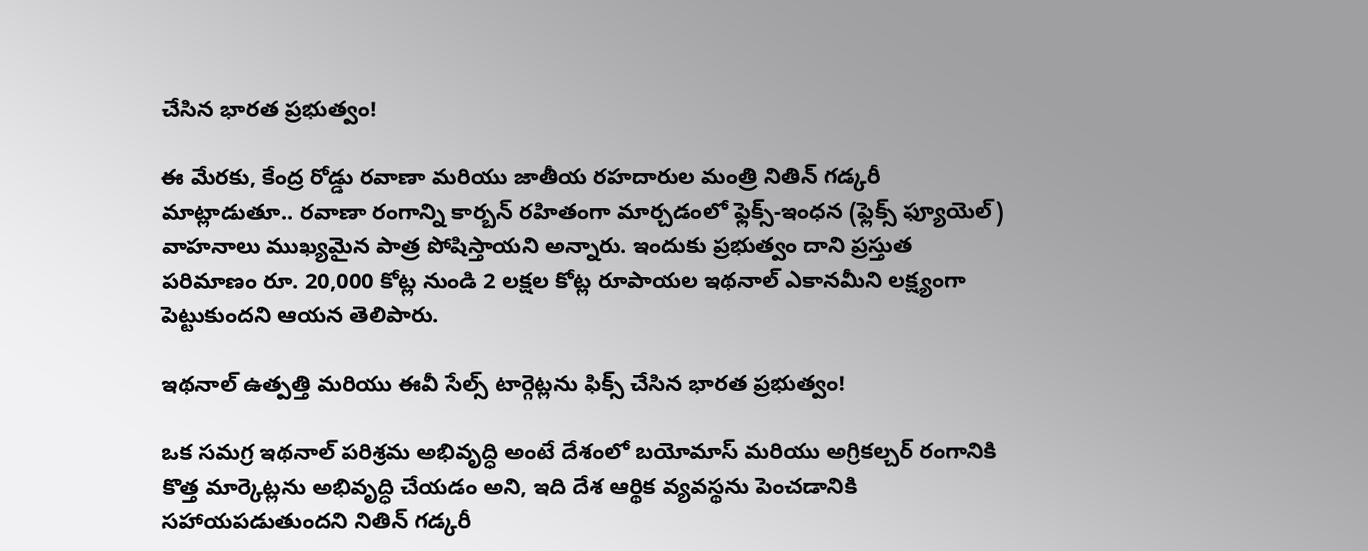చేసిన భారత ప్రభుత్వం!

ఈ మేరకు, కేంద్ర రోడ్డు రవాణా మరియు జాతీయ రహదారుల మంత్రి నితిన్ గడ్కరీ మాట్లాడుతూ.. రవాణా రంగాన్ని కార్బన్ రహితంగా మార్చడంలో ఫ్లెక్స్-ఇంధన (ఫ్లెక్స్ ఫ్యూయెల్) వాహనాలు ముఖ్యమైన పాత్ర పోషిస్తాయని అన్నారు. ఇందుకు ప్రభుత్వం దాని ప్రస్తుత పరిమాణం రూ. 20,000 కోట్ల నుండి 2 లక్షల కోట్ల రూపాయల ఇథనాల్ ఎకానమీని లక్ష్యంగా పెట్టుకుందని ఆయన తెలిపారు.

ఇథనాల్ ఉత్పత్తి మరియు ఈవీ సేల్స్ టార్గెట్లను ఫిక్స్ చేసిన భారత ప్రభుత్వం!

ఒక సమగ్ర ఇథనాల్ పరిశ్రమ అభివృద్ధి అంటే దేశంలో బయోమాస్ మరియు అగ్రికల్చర్ రంగానికి కొత్త మార్కెట్లను అభివృద్ధి చేయడం అని, ఇది దేశ ఆర్థిక వ్యవస్థను పెంచడానికి సహాయపడుతుందని నితిన్ గడ్కరీ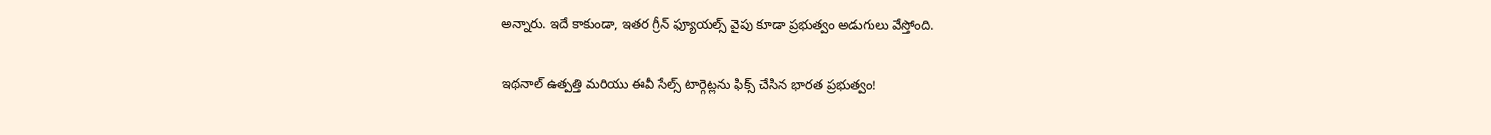అన్నారు. ఇదే కాకుండా, ఇతర గ్రీన్ ఫ్యూయల్స్ వైపు కూడా ప్రభుత్వం అడుగులు వేస్తోంది.

ఇథనాల్ ఉత్పత్తి మరియు ఈవీ సేల్స్ టార్గెట్లను ఫిక్స్ చేసిన భారత ప్రభుత్వం!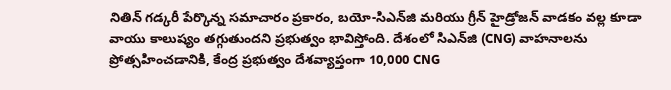నితిన్ గడ్కరీ పేర్కొన్న సమాచారం ప్రకారం, బయో-సిఎన్‌జి మరియు గ్రీన్ హైడ్రోజన్ వాడకం వల్ల కూడా వాయు కాలుష్యం తగ్గుతుందని ప్రభుత్వం భావిస్తోంది. దేశంలో సిఎన్‌జి (CNG) వాహనాలను ప్రోత్సహించడానికి, కేంద్ర ప్రభుత్వం దేశవ్యాప్తంగా 10,000 CNG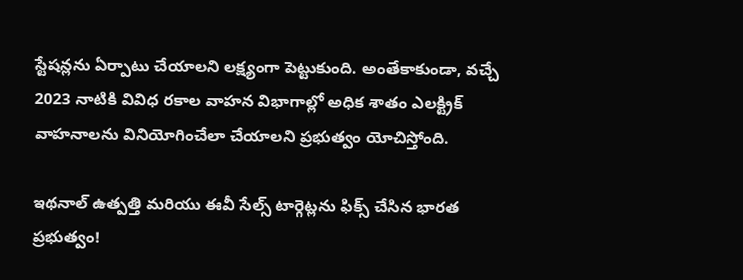స్టేషన్లను ఏర్పాటు చేయాలని లక్ష్యంగా పెట్టుకుంది. అంతేకాకుండా, వచ్చే 2023 నాటికి వివిధ రకాల వాహన విభాగాల్లో అధిక శాతం ఎలక్ట్రిక్ వాహనాలను వినియోగించేలా చేయాలని ప్రభుత్వం యోచిస్తోంది.

ఇథనాల్ ఉత్పత్తి మరియు ఈవీ సేల్స్ టార్గెట్లను ఫిక్స్ చేసిన భారత ప్రభుత్వం!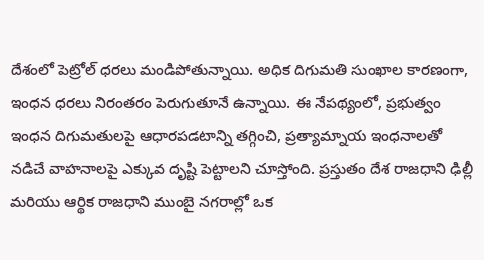దేశంలో పెట్రోల్ ధరలు మండిపోతున్నాయి. అధిక దిగుమతి సుంఖాల కారణంగా, ఇంధన ధరలు నిరంతరం పెరుగుతూనే ఉన్నాయి. ఈ నేపథ్యంలో, ప్రభుత్వం ఇంధన దిగుమతులపై ఆధారపడటాన్ని తగ్గించి, ప్రత్యామ్నాయ ఇంధనాలతో నడిచే వాహనాలపై ఎక్కువ దృష్టి పెట్టాలని చూస్తోంది. ప్రస్తుతం దేశ రాజధాని ఢిల్లీ మరియు ఆర్థిక రాజధాని ముంబై నగరాల్లో ఒక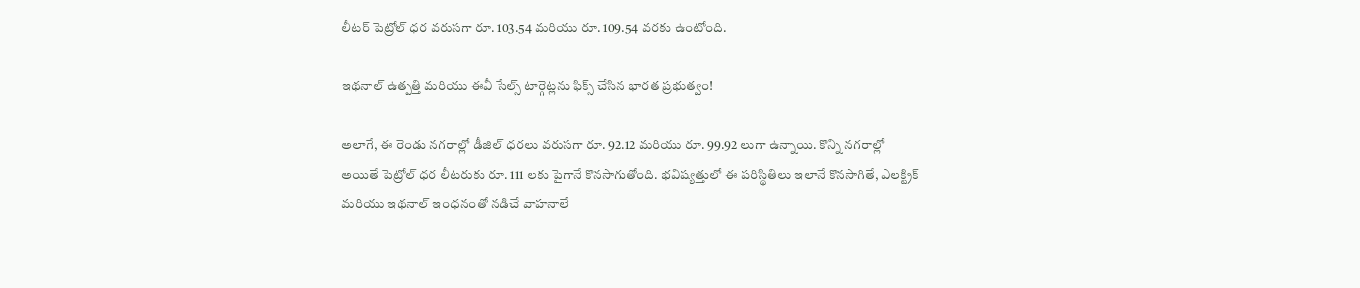లీటర్ పెట్రోల్ ధర వరుసగా రూ. 103.54 మరియు రూ. 109.54 వరకు ఉంటోంది.

ఇథనాల్ ఉత్పత్తి మరియు ఈవీ సేల్స్ టార్గెట్లను ఫిక్స్ చేసిన భారత ప్రభుత్వం!

అలాగే, ఈ రెండు నగరాల్లో డీజిల్ ధరలు వరుసగా రూ. 92.12 మరియు రూ. 99.92 లుగా ఉన్నాయి. కొన్ని నగరాల్లో అయితే పెట్రోల్ ధర లీటరుకు రూ. 111 లకు పైగానే కొనసాగుతోంది. భవిష్యత్తులో ఈ పరిస్థితిలు ఇలానే కొనసాగితే, ఎలక్ట్రిక్ మరియు ఇథనాల్ ఇంధనంతో నడిచే వాహనాలే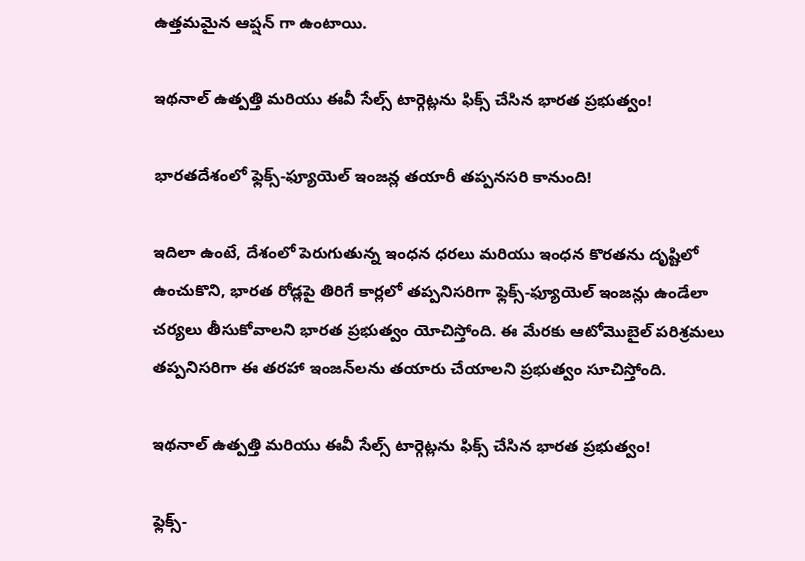ఉత్తమమైన ఆప్షన్ గా ఉంటాయి.

ఇథనాల్ ఉత్పత్తి మరియు ఈవీ సేల్స్ టార్గెట్లను ఫిక్స్ చేసిన భారత ప్రభుత్వం!

భారతదేశంలో ఫ్లెక్స్-ఫ్యూయెల్ ఇంజన్ల తయారీ తప్పనసరి కానుంది!

ఇదిలా ఉంటే, దేశంలో పెరుగుతున్న ఇంధన ధరలు మరియు ఇంధన కొరతను దృష్టిలో ఉంచుకొని, భారత రోడ్లపై తిరిగే కార్లలో తప్పనిసరిగా ఫ్లెక్స్-ఫ్యూయెల్ ఇంజన్లు ఉండేలా చర్యలు తీసుకోవాలని భారత ప్రభుత్వం యోచిస్తోంది. ఈ మేరకు ఆటోమొబైల్ పరిశ్రమలు తప్పనిసరిగా ఈ తరహా ఇంజన్‌లను తయారు చేయాలని ప్రభుత్వం సూచిస్తోంది.

ఇథనాల్ ఉత్పత్తి మరియు ఈవీ సేల్స్ టార్గెట్లను ఫిక్స్ చేసిన భారత ప్రభుత్వం!

ఫ్లెక్స్-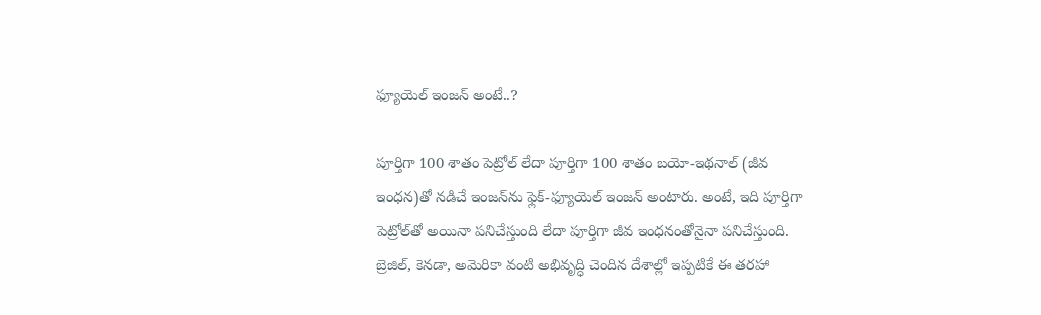ఫ్యూయెల్ ఇంజన్ అంటే..?

పూర్తిగా 100 శాతం పెట్రోల్ లేదా పూర్తిగా 100 శాతం బయో-ఇథనాల్ (జీవ ఇంధన)తో నడిచే ఇంజన్‌ను ఫ్లెక్-ఫ్యూయెల్ ఇంజన్ అంటారు. అంటే, ఇది పూర్తిగా పెట్రోల్‌తో అయినా పనిచేస్తుంది లేదా పూర్తిగా జీవ ఇంధనంతోనైనా పనిచేస్తుంది. బ్రెజిల్, కెనడా, అమెరికా వంటి అభివృద్ధి చెందిన దేశాల్లో ఇప్పటికే ఈ తరహా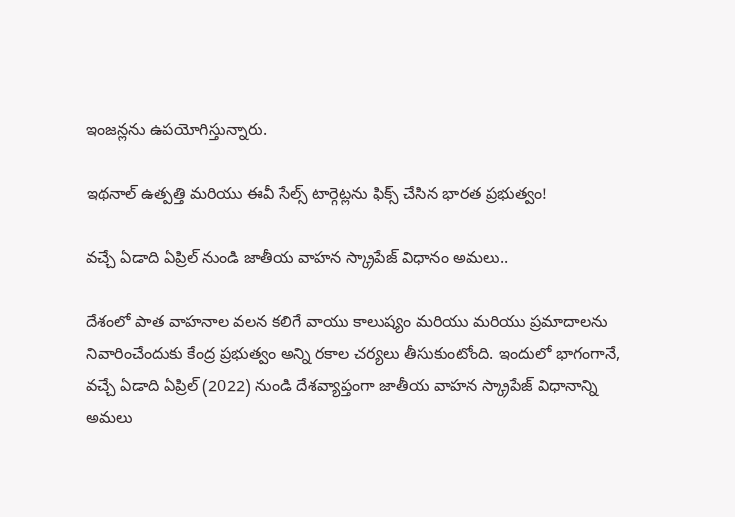ఇంజన్లను ఉపయోగిస్తున్నారు.

ఇథనాల్ ఉత్పత్తి మరియు ఈవీ సేల్స్ టార్గెట్లను ఫిక్స్ చేసిన భారత ప్రభుత్వం!

వచ్చే ఏడాది ఏప్రిల్ నుండి జాతీయ వాహన స్క్రాపేజ్ విధానం అమలు..

దేశంలో పాత వాహనాల వలన కలిగే వాయు కాలుష్యం మరియు మరియు ప్రమాదాలను నివారించేందుకు కేంద్ర ప్రభుత్వం అన్ని రకాల చర్యలు తీసుకుంటోంది. ఇందులో భాగంగానే, వచ్చే ఏడాది ఏప్రిల్ (2022) నుండి దేశవ్యాప్తంగా జాతీయ వాహన స్క్రాపేజ్ విధానాన్ని అమలు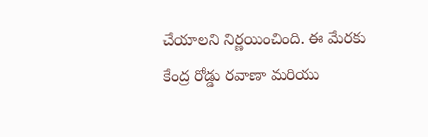చేయాలని నిర్ణయించింది. ఈ మేరకు కేంద్ర రోడ్డు రవాణా మరియు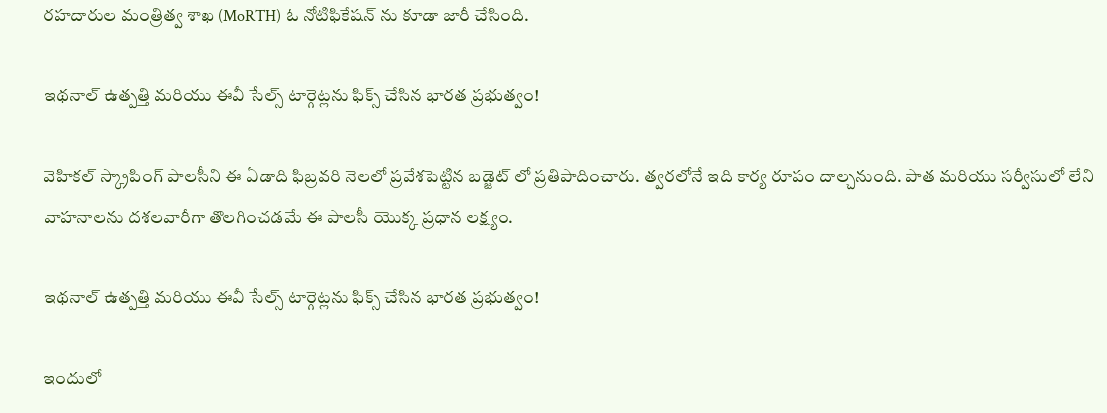రహదారుల మంత్రిత్వ శాఖ (MoRTH) ఓ నోటిఫికేషన్ ను కూడా జారీ చేసింది.

ఇథనాల్ ఉత్పత్తి మరియు ఈవీ సేల్స్ టార్గెట్లను ఫిక్స్ చేసిన భారత ప్రభుత్వం!

వెహికల్ స్క్రాపింగ్ పాలసీని ఈ ఏడాది ఫిబ్రవరి నెలలో ప్రవేశపెట్టిన బడ్జెట్ లో ప్రతిపాదించారు. త్వరలోనే ఇది కార్య రూపం దాల్చనుంది. పాత మరియు సర్వీసులో లేని వాహనాలను దశలవారీగా తొలగించడమే ఈ పాలసీ యొక్క ప్రధాన లక్ష్యం.

ఇథనాల్ ఉత్పత్తి మరియు ఈవీ సేల్స్ టార్గెట్లను ఫిక్స్ చేసిన భారత ప్రభుత్వం!

ఇందులో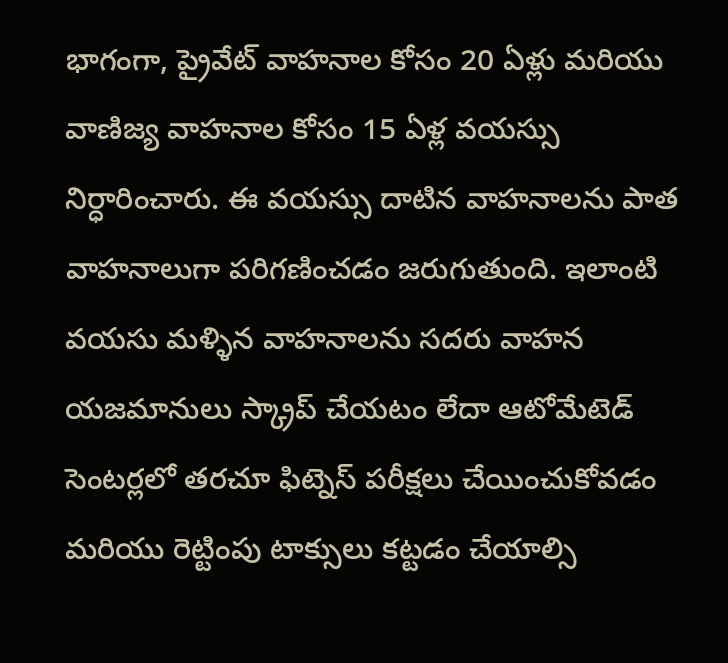భాగంగా, ప్రైవేట్ వాహనాల కోసం 20 ఏళ్లు మరియు వాణిజ్య వాహనాల కోసం 15 ఏళ్ల వయస్సు నిర్ధారించారు. ఈ వయస్సు దాటిన వాహనాలను పాత వాహనాలుగా పరిగణించడం జరుగుతుంది. ఇలాంటి వయసు మళ్ళిన వాహనాలను సదరు వాహన యజమానులు స్క్రాప్ చేయటం లేదా ఆటోమేటెడ్ సెంటర్లలో తరచూ ఫిట్నెస్ పరీక్షలు చేయించుకోవడం మరియు రెట్టింపు టాక్సులు కట్టడం చేయాల్సి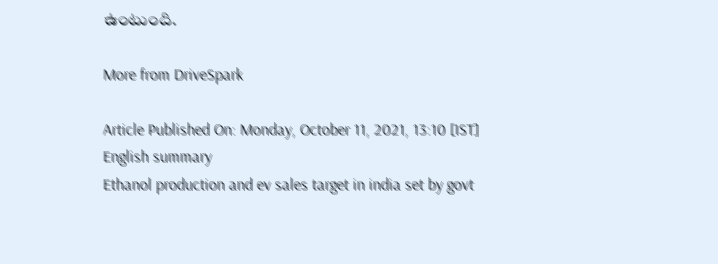ఉంటుంది.

More from DriveSpark

Article Published On: Monday, October 11, 2021, 13:10 [IST]
English summary
Ethanol production and ev sales target in india set by govt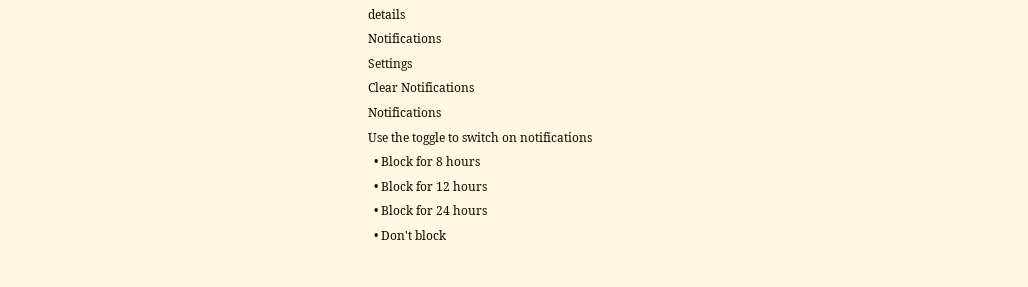details
Notifications
Settings
Clear Notifications
Notifications
Use the toggle to switch on notifications
  • Block for 8 hours
  • Block for 12 hours
  • Block for 24 hours
  • Don't block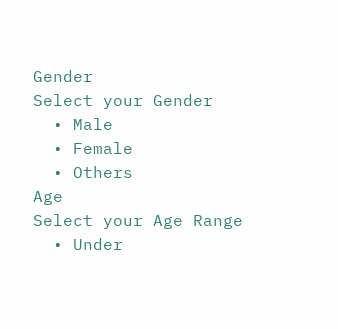Gender
Select your Gender
  • Male
  • Female
  • Others
Age
Select your Age Range
  • Under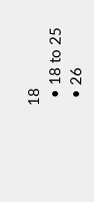18
  • 18 to 25
  • 26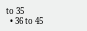to 35
  • 36 to 45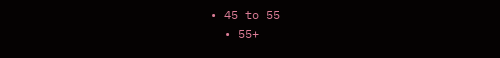• 45 to 55
  • 55+